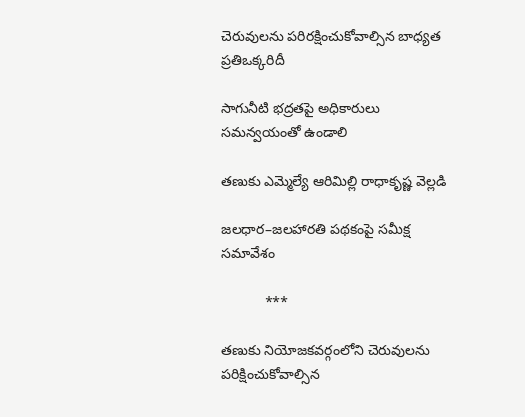చెరువులను పరిరక్షించుకోవాల్సిన బాధ్యత ప్రతిఒక్కరిదీ

సాగునీటి భద్రతపై అధికారులు సమన్వయంతో ఉండాలి

తణుకు ఎమ్మెల్యే ఆరిమిల్లి రాధాకృష్ణ వెల్లడి

జలధార–జలహారతి పథకంపై సమీక్ష సమావేశం

           ***

తణుకు నియోజకవర్గంలోని చెరువులను పరిక్షించుకోవాల్సిన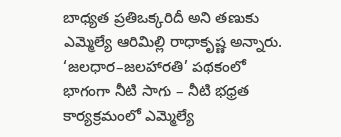బాధ్యత ప్రతిఒక్కరిదీ అని తణుకు ఎమ్మెల్యే ఆరిమిల్లి రాధాకృష్ణ అన్నారు. ‘జలధార–జలహారతి’ పథకంలో భాగంగా నీటి సాగు – నీటి భధ్రత కార్యక్రమంలో ఎమ్మెల్యే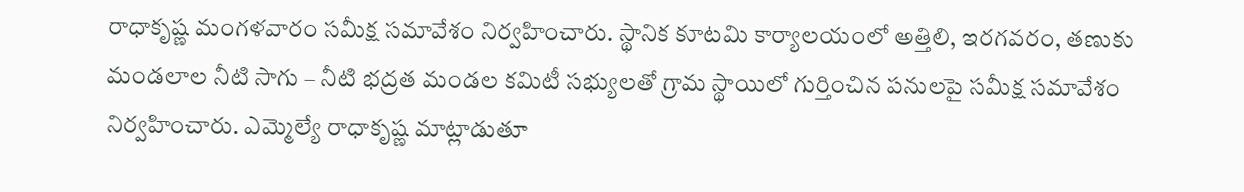రాధాకృష్ణ మంగళవారం సమీక్ష సమావేశం నిర్వహించారు. స్థానిక కూటమి కార్యాలయంలో అత్తిలి, ఇరగవరం, తణుకు మండలాల నీటి సాగు – నీటి భద్రత మండల కమిటీ సభ్యులతో గ్రామ స్థాయిలో గుర్తించిన పనులపై సమీక్ష సమావేశం నిర్వహించారు. ఎమ్మెల్యే రాధాకృష్ణ మాట్లాడుతూ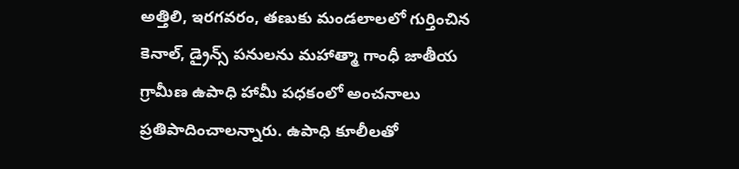అత్తిలి, ఇరగవరం, తణుకు మండలాలలో గుర్తించిన కెనాల్, డ్రైన్స్‌ పనులను మహాత్మా గాంధీ జాతీయ గ్రామీణ ఉపాధి హామీ పధకంలో అంచనాలు ప్రతిపాదించాలన్నారు. ఉపాధి కూలీలతో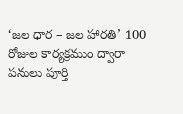‘జల ధార – జల హారతి’ 100 రోజుల కార్యక్రముం ద్వారా పనులు పూర్తి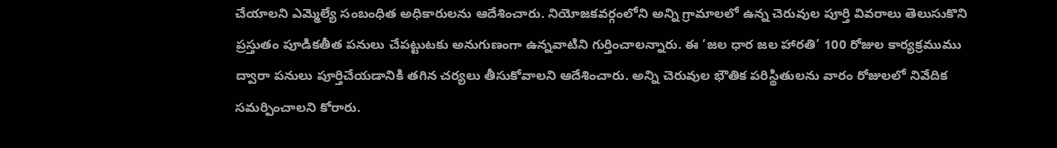చేయాలని ఎమ్మెల్యే సంబంధిత అధికారులను ఆదేశించారు. నియోజకవర్గంలోని అన్ని గ్రామాలలో ఉన్న చెరువుల పూర్తి వివరాలు తెలుసుకొని ప్రస్తుతం పూడికతీత పనులు చేపట్టుటకు అనుగుణంగా ఉన్నవాటిని గుర్తించాలన్నారు. ఈ ‘జల ధార జల హారతి’ 100 రోజుల కార్యక్రముము ద్వారా పనులు పూర్తిచేయడానికి తగిన చర్యలు తీసుకోవాలని ఆదేశించారు. అన్ని చెరువుల భౌతిక పరిస్థితులను వారం రోజులలో నివేదిక సమర్పించాలని కోరారు.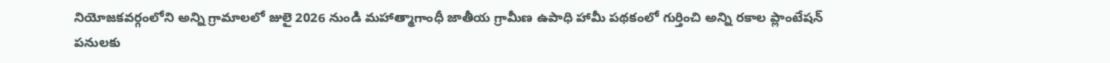నియోజకవర్గంలోని అన్ని గ్రామాలలో జులై 2026 నుండి మహాత్మాగాంధీ జాతీయ గ్రామీణ ఉపాధి హామీ పథకంలో గుర్తించి అన్ని రకాల ప్లాంటేషన్‌ పనులకు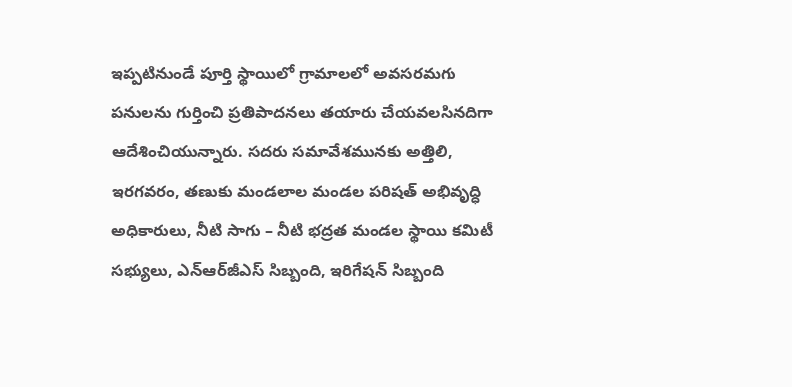ఇప్పటినుండే పూర్తి స్థాయిలో గ్రామాలలో అవసరమగు పనులను గుర్తించి ప్రతిపాదనలు తయారు చేయవలసినదిగా ఆదేశించియున్నారు. సదరు సమావేశమునకు అత్తిలి, ఇరగవరం, తణుకు మండలాల మండల పరిషత్‌ అభివృద్ధి అధికారులు, నీటి సాగు – నీటి భద్రత మండల స్థాయి కమిటీ సభ్యులు, ఎన్‌ఆర్‌జీఎస్‌ సిబ్బంది, ఇరిగేషన్‌ సిబ్బంది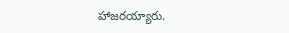హాజరయ్యారు.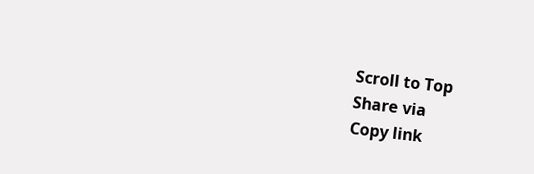Scroll to Top
Share via
Copy link